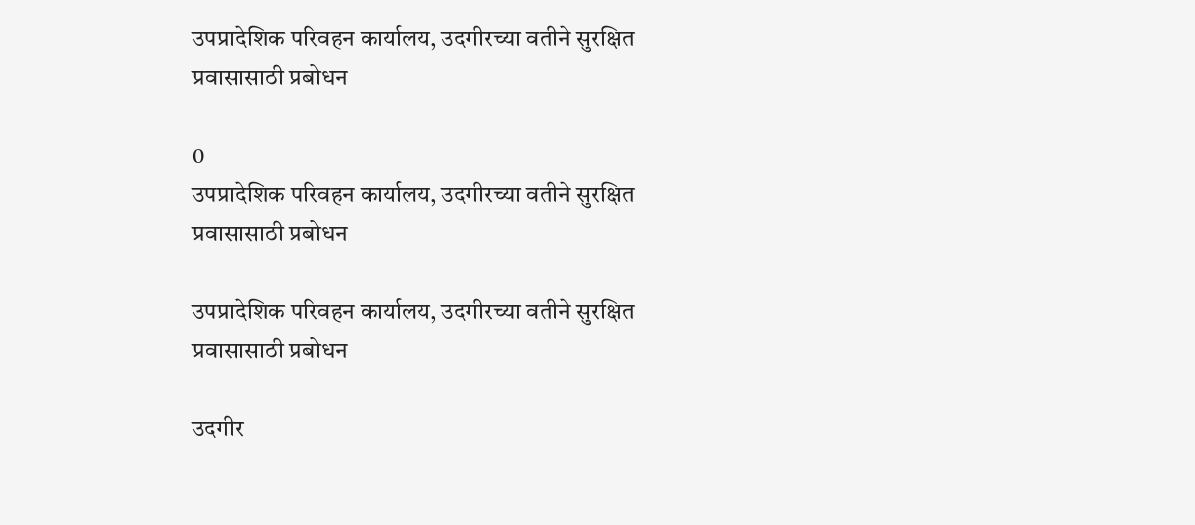उपप्रादेशिक परिवहन कार्यालय, उदगीरच्या वतीने सुरक्षित प्रवासासाठी प्रबोधन

0
उपप्रादेशिक परिवहन कार्यालय, उदगीरच्या वतीने सुरक्षित प्रवासासाठी प्रबोधन

उपप्रादेशिक परिवहन कार्यालय, उदगीरच्या वतीने सुरक्षित प्रवासासाठी प्रबोधन

उदगीर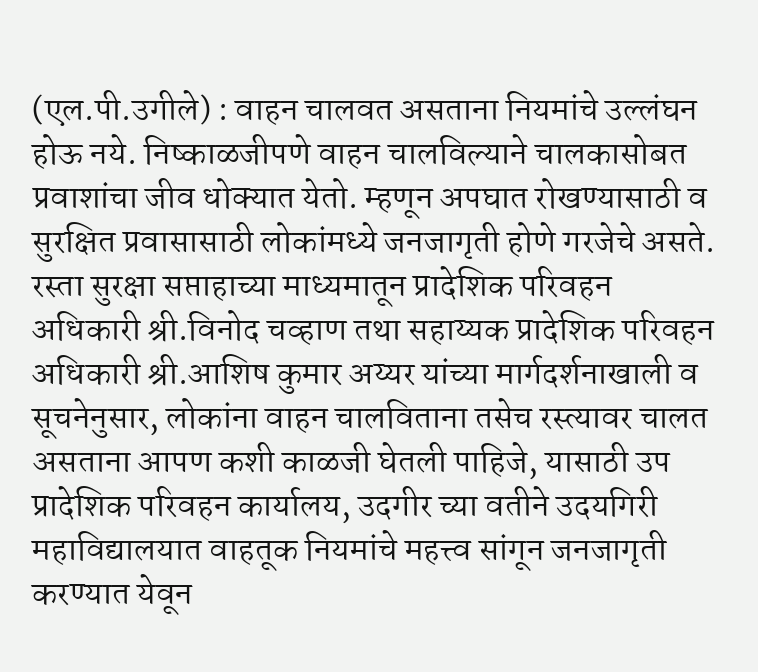(एल.पी.उगीले) : वाहन चालवत असताना नियमांचे उल्लंघन होऊ नये. निष्काळजीपणे वाहन चालविल्याने चालकासोबत प्रवाशांचा जीव धोक्यात येतो. म्हणून अपघात रोखण्यासाठी व सुरक्षित प्रवासासाठी लोकांमध्ये जनजागृती होणे गरजेचे असते. रस्ता सुरक्षा सप्ताहाच्या माध्यमातून प्रादेशिक परिवहन अधिकारी श्री.विनोद चव्हाण तथा सहाय्यक प्रादेशिक परिवहन अधिकारी श्री.आशिष कुमार अय्यर यांच्या मार्गदर्शनाखाली व सूचनेनुसार, लोकांना वाहन चालविताना तसेच रस्त्यावर चालत असताना आपण कशी काळजी घेतली पाहिजे, यासाठी उप प्रादेशिक परिवहन कार्यालय, उदगीर च्या वतीने उदयगिरी महाविद्यालयात वाहतूक नियमांचे महत्त्व सांगून जनजागृती करण्यात येवून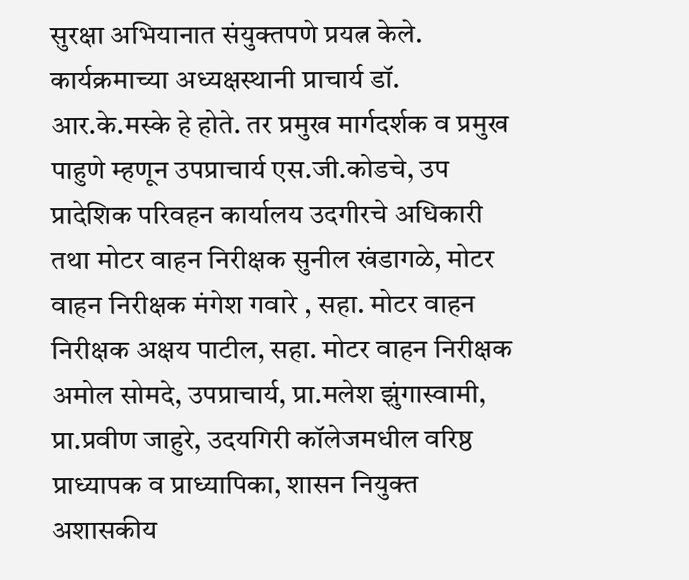सुरक्षा अभियानात संयुक्तपणे प्रयत्न केले.
कार्यक्रमाच्या अध्यक्षस्थानी प्राचार्य डॉ. आर.के.मस्के हे होते. तर प्रमुख मार्गदर्शक व प्रमुख पाहुणे म्हणून उपप्राचार्य एस.जी.कोडचे, उप प्रादेशिक परिवहन कार्यालय उदगीरचे अधिकारी तथा मोटर वाहन निरीक्षक सुनील खंडागळे, मोटर वाहन निरीक्षक मंगेश गवारे , सहा. मोटर वाहन निरीक्षक अक्षय पाटील, सहा. मोटर वाहन निरीक्षक अमोल सोमदे, उपप्राचार्य, प्रा.मलेश झुंगास्वामी, प्रा.प्रवीण जाहुरे, उदयगिरी कॉलेजमधील वरिष्ठ प्राध्यापक व प्राध्यापिका, शासन नियुक्त अशासकीय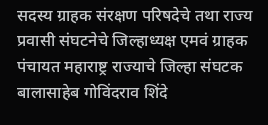सदस्य ग्राहक संरक्षण परिषदेचे तथा राज्य प्रवासी संघटनेचे जिल्हाध्यक्ष एमवं ग्राहक पंचायत महाराष्ट्र राज्याचे जिल्हा संघटक बालासाहेब गोविंदराव शिंदे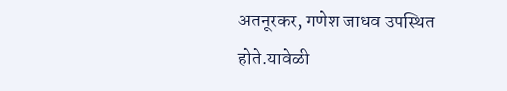अतनूरकर, गणेश जाधव उपस्थित होते.यावेळी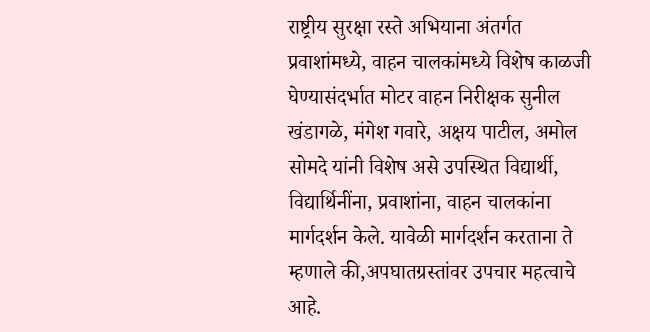राष्ट्रीय सुरक्षा रस्ते अभियाना अंतर्गत प्रवाशांमध्ये, वाहन चालकांमध्ये विशेष काळजी घेण्यासंदर्भात मोटर वाहन निरीक्षक सुनील खंडागळे, मंगेश गवारे, अक्षय पाटील, अमोल सोमदे यांनी विशेष असे उपस्थित विद्यार्थी, विद्यार्थिनींना, प्रवाशांना, वाहन चालकांना मार्गदर्शन केले. यावेळी मार्गदर्शन करताना ते म्हणाले की,अपघातग्रस्तांवर उपचार महत्वाचे आहे.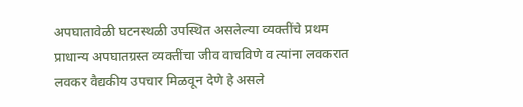अपघातावेळी घटनस्थळी उपस्थित असलेल्या व्यक्तींचे प्रथम प्राधान्य अपघातग्रस्त व्यक्तींचा जीव वाचविणे व त्यांना लवकरात लवकर वैद्यकीय उपचार मिळवून देणे हे असले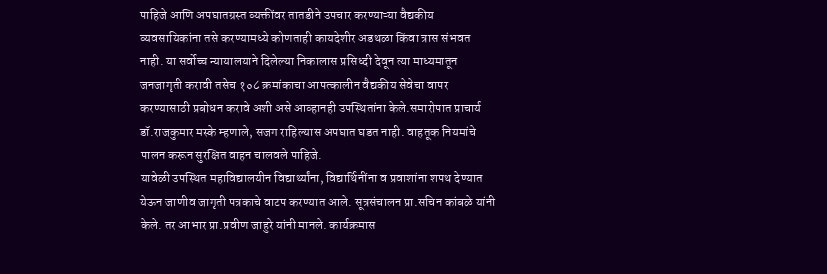पाहिजे आणि अपघातग्रस्त व्यक्तींवर तातडीने उपचार करण्याऱ्या वैद्यकीय व्यवसायिकांना तसे करण्यामध्ये कोणताही कायदेशीर अडथळा किंवा त्रास संभवत नाही. या सर्वोच्च न्यायालयाने दिलेल्या निकालास प्रसिध्दी देवून त्या माध्यमातून जनजागृती करावी तसेच १०८ क्रमांकाचा आपत्कालीन वैद्यकीय सेवेचा वापर करण्यासाठी प्रबोधन करावे अशी असे आव्हानही उपस्थितांना केले.समारोपात प्राचार्य डॉ.राजकुमार मस्के म्हणाले, सजग राहिल्यास अपघात घडत नाही. वाहतूक नियमांचे पालन करून सुरक्षित वाहन चालवले पाहिजे.
यावेळी उपस्थित महाविद्यालयीन विद्यार्थ्यांना, विद्यार्थिनींना व प्रवाशांना शपथ देण्यात येऊन जाणीव जागृती पत्रकाचे वाटप करण्यात आले. सूत्रसंचालन प्रा.सचिन कांबळे यांनी केले. तर आभार प्रा.प्रवीण जाहुरे यांनी मानले. कार्यक्रमास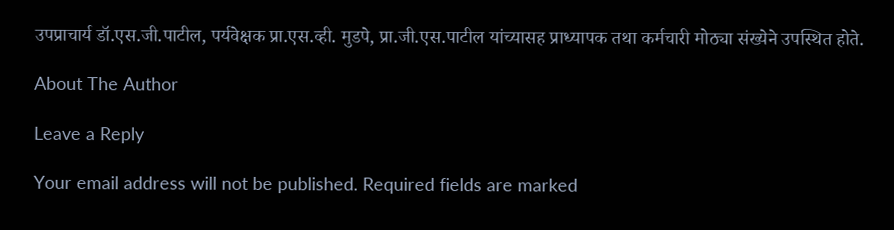उपप्राचार्य डॉ.एस.जी.पाटील, पर्यवेक्षक प्रा.एस.व्ही. मुडपे, प्रा.जी.एस.पाटील यांच्यासह प्राध्यापक तथा कर्मचारी मोठ्या संख्येने उपस्थित होते.

About The Author

Leave a Reply

Your email address will not be published. Required fields are marked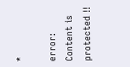*

error: Content is protected !!